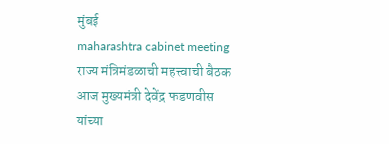मुंबई
maharashtra cabinet meeting राज्य मंत्रिमंडळाची महत्त्वाची बैठक आज मुख्यमंत्री देवेंद्र फडणवीस यांच्या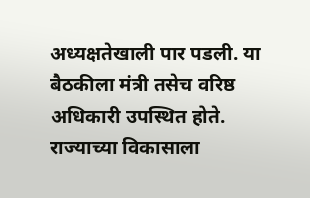अध्यक्षतेखाली पार पडली. या बैठकीला मंत्री तसेच वरिष्ठ अधिकारी उपस्थित होते. राज्याच्या विकासाला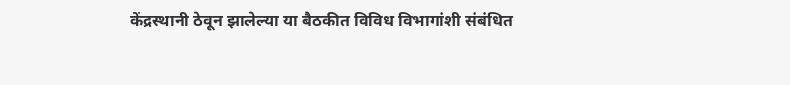केंद्रस्थानी ठेवून झालेल्या या बैठकीत विविध विभागांशी संबंधित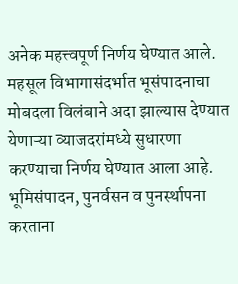अनेक महत्त्वपूर्ण निर्णय घेण्यात आले.
महसूल विभागासंदर्भात भूसंपादनाचा मोबदला विलंबाने अदा झाल्यास देण्यात येणाऱ्या व्याजदरांमध्ये सुधारणा करण्याचा निर्णय घेण्यात आला आहे. भूमिसंपादन, पुनर्वसन व पुनर्स्थापना करताना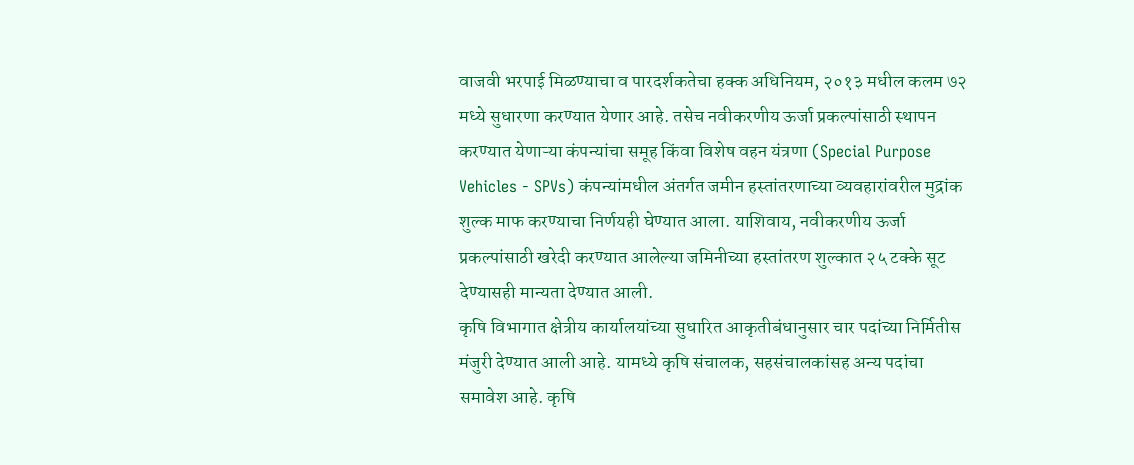वाजवी भरपाई मिळण्याचा व पारदर्शकतेचा हक्क अधिनियम, २०१३ मधील कलम ७२ मध्ये सुधारणा करण्यात येणार आहे. तसेच नवीकरणीय ऊर्जा प्रकल्पांसाठी स्थापन करण्यात येणाऱ्या कंपन्यांचा समूह किंवा विशेष वहन यंत्रणा (Special Purpose Vehicles - SPVs) कंपन्यांमधील अंतर्गत जमीन हस्तांतरणाच्या व्यवहारांवरील मुद्रांक शुल्क माफ करण्याचा निर्णयही घेण्यात आला. याशिवाय, नवीकरणीय ऊर्जा प्रकल्पांसाठी खरेदी करण्यात आलेल्या जमिनीच्या हस्तांतरण शुल्कात २५ टक्के सूट देण्यासही मान्यता देण्यात आली.
कृषि विभागात क्षेत्रीय कार्यालयांच्या सुधारित आकृतीबंधानुसार चार पदांच्या निर्मितीस मंजुरी देण्यात आली आहे. यामध्ये कृषि संचालक, सहसंचालकांसह अन्य पदांचा समावेश आहे. कृषि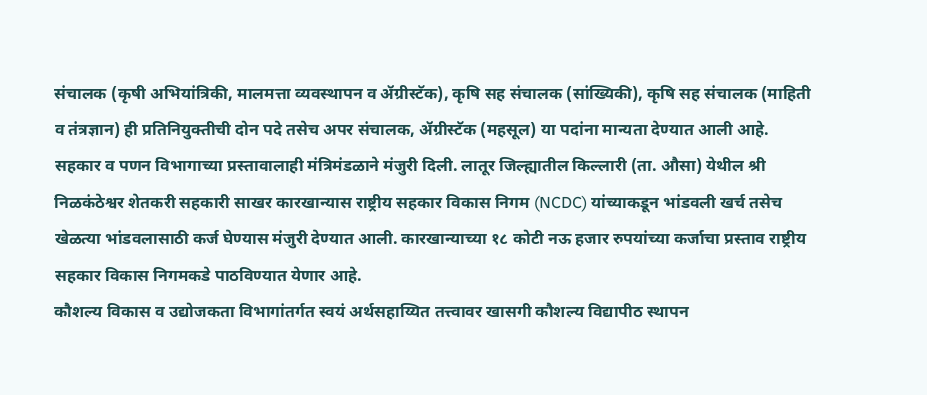संचालक (कृषी अभियांत्रिकी, मालमत्ता व्यवस्थापन व ॲग्रीस्टॅक), कृषि सह संचालक (सांख्यिकी), कृषि सह संचालक (माहिती व तंत्रज्ञान) ही प्रतिनियुक्तीची दोन पदे तसेच अपर संचालक, ॲग्रीस्टॅक (महसूल) या पदांना मान्यता देण्यात आली आहे.
सहकार व पणन विभागाच्या प्रस्तावालाही मंत्रिमंडळाने मंजुरी दिली. लातूर जिल्ह्यातील किल्लारी (ता. औसा) येथील श्री निळकंठेश्वर शेतकरी सहकारी साखर कारखान्यास राष्ट्रीय सहकार विकास निगम (NCDC) यांच्याकडून भांडवली खर्च तसेच खेळत्या भांडवलासाठी कर्ज घेण्यास मंजुरी देण्यात आली. कारखान्याच्या १८ कोटी नऊ हजार रुपयांच्या कर्जाचा प्रस्ताव राष्ट्रीय सहकार विकास निगमकडे पाठविण्यात येणार आहे.
कौशल्य विकास व उद्योजकता विभागांतर्गत स्वयं अर्थसहाय्यित तत्त्वावर खासगी कौशल्य विद्यापीठ स्थापन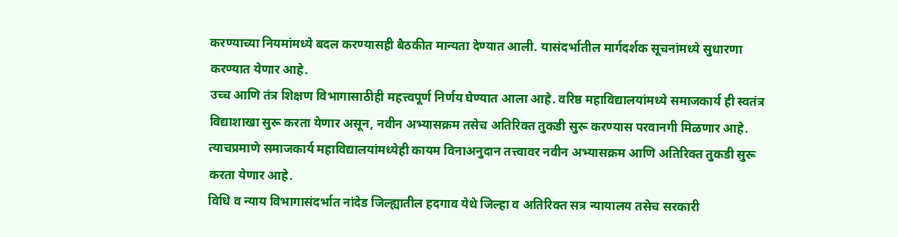करण्याच्या नियमांमध्ये बदल करण्यासही बैठकीत मान्यता देण्यात आली. यासंदर्भातील मार्गदर्शक सूचनांमध्ये सुधारणा करण्यात येणार आहे.
उच्च आणि तंत्र शिक्षण विभागासाठीही महत्त्वपूर्ण निर्णय घेण्यात आला आहे. वरिष्ठ महाविद्यालयांमध्ये समाजकार्य ही स्वतंत्र विद्याशाखा सुरू करता येणार असून, नवीन अभ्यासक्रम तसेच अतिरिक्त तुकडी सुरू करण्यास परवानगी मिळणार आहे. त्याचप्रमाणे समाजकार्य महाविद्यालयांमध्येही कायम विनाअनुदान तत्त्वावर नवीन अभ्यासक्रम आणि अतिरिक्त तुकडी सुरू करता येणार आहे.
विधि व न्याय विभागासंदर्भात नांदेड जिल्ह्यातील हदगाव येथे जिल्हा व अतिरिक्त सत्र न्यायालय तसेच सरकारी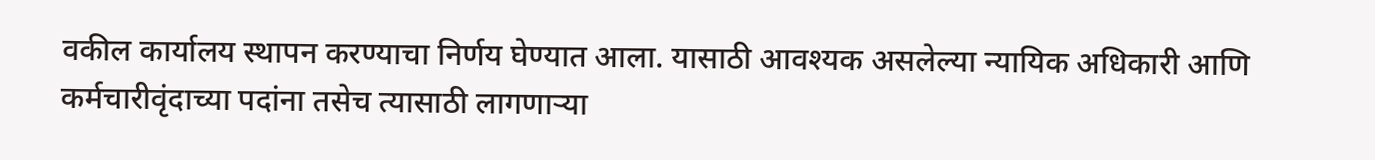वकील कार्यालय स्थापन करण्याचा निर्णय घेण्यात आला. यासाठी आवश्यक असलेल्या न्यायिक अधिकारी आणि कर्मचारीवृंदाच्या पदांना तसेच त्यासाठी लागणाऱ्या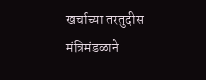खर्चाच्या तरतुदीस मंत्रिमंडळाने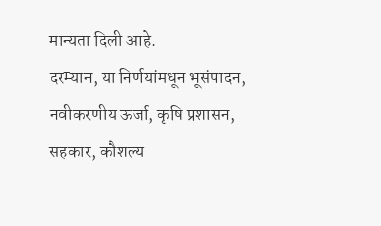मान्यता दिली आहे.
दरम्यान, या निर्णयांमधून भूसंपादन, नवीकरणीय ऊर्जा, कृषि प्रशासन, सहकार, कौशल्य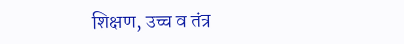शिक्षण, उच्च व तंत्र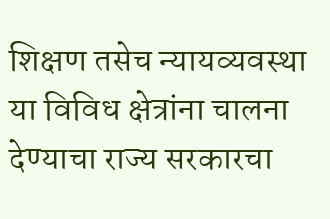शिक्षण तसेच न्यायव्यवस्था या विविध क्षेत्रांना चालना देण्याचा राज्य सरकारचा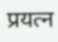प्रयत्न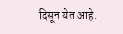दिसून येत आहे.